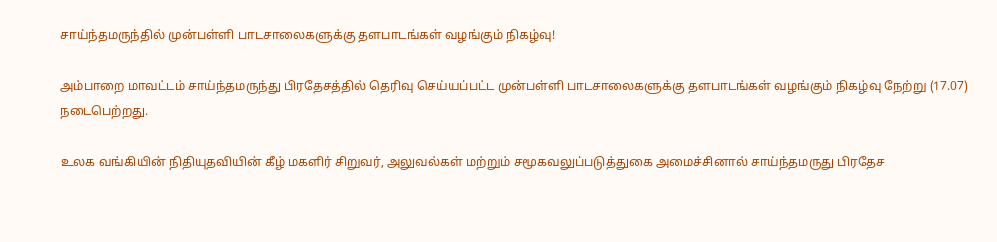சாய்ந்தமருந்தில் முன்பள்ளி பாடசாலைகளுக்கு தளபாடங்கள் வழங்கும் நிகழ்வு!

அம்பாறை மாவட்டம் சாய்ந்தமருந்து பிரதேசத்தில் தெரிவு செய்யப்பட்ட முன்பள்ளி பாடசாலைகளுக்கு தளபாடங்கள் வழங்கும் நிகழ்வு நேற்று (17.07) நடைபெற்றது.

உலக வங்கியின் நிதியுதவியின் கீழ் மகளிர் சிறுவர், அலுவல்கள் மற்றும் சமூகவலுப்படுத்துகை அமைச்சினால் சாய்ந்தமருது பிரதேச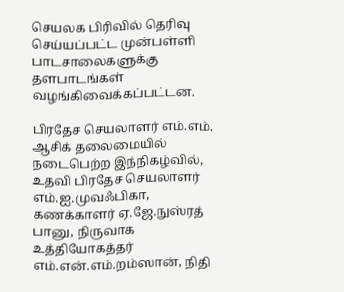செயலக பிரிவில் தெரிவு செய்யப்பட்ட முன்பள்ளி பாடசாலைகளுக்கு தளபாடங்கள் வழங்கிவைக்கப்பட்டன.

பிரதேச செயலாளர் எம்.எம். ஆசிக் தலைமையில் நடைபெற்ற இந்நிகழ்வில், உதவி பிரதேச செயலாளர் எம்.ஐ.முவஃபிகா, கணக்காளர் ஏ.ஜே.நுஸ்ரத் பானு, நிருவாக உத்தியோகத்தர் எம்.என்.எம்.றம்ஸான், நிதி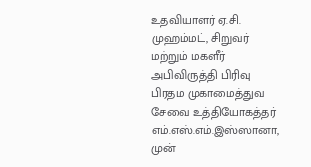உதவியாளர் ஏ.சி. முஹம்மட், சிறுவர் மற்றும் மகளீர் அபிவிருத்தி பிரிவு பிரதம முகாமைத்துவ சேவை உத்தியோகத்தர் எம்.எஸ்.எம்.இஸ்ஸானா, முன்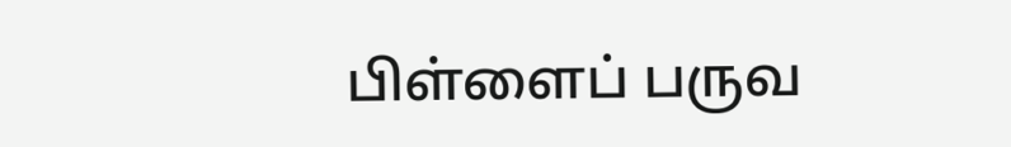பிள்ளைப் பருவ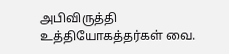அபிவிருத்தி உத்தியோகத்தர்கள் வை.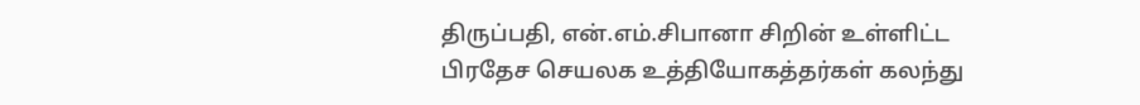திருப்பதி, என்.எம்.சிபானா சிறின் உள்ளிட்ட பிரதேச செயலக உத்தியோகத்தர்கள் கலந்து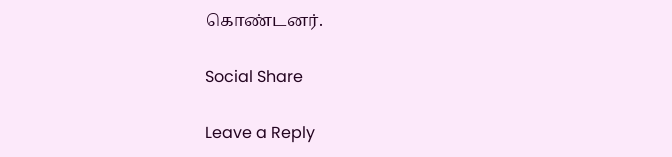கொண்டனர்.

Social Share

Leave a Reply